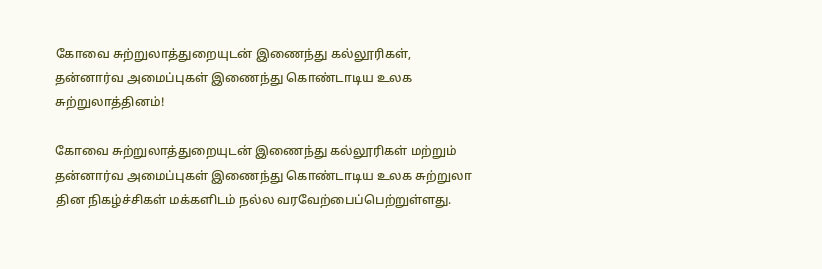கோவை சுற்றுலாத்துறையுடன் இணைந்து கல்லூரிகள், தன்னார்வ அமைப்புகள் இணைந்து கொண்டாடிய உலக சுற்றுலாத்தினம்!

கோவை சுற்றுலாத்துறையுடன் இணைந்து கல்லூரிகள் மற்றும் தன்னார்வ அமைப்புகள் இணைந்து கொண்டாடிய உலக சுற்றுலா தின நிகழ்ச்சிகள் மக்களிடம் நல்ல வரவேற்பைப்பெற்றுள்ளது.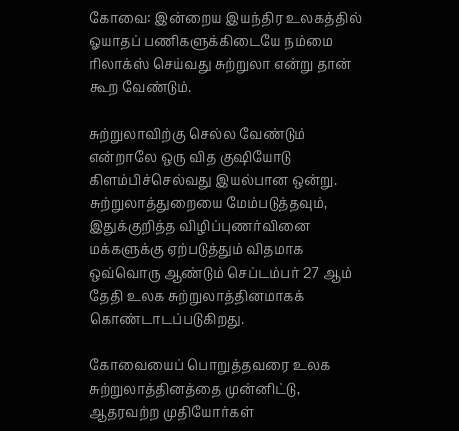கோவை: இன்றைய இயந்திர உலகத்தில் ஓயாதப் பணிகளுக்கிடையே நம்மை ரிலாக்ஸ் செய்வது சுற்றுலா என்று தான் கூற வேண்டும்.

சுற்றுலாவிற்கு செல்ல வேண்டும் என்றாலே ஒரு வித குஷியோடு கிளம்பிச்செல்வது இயல்பான ஒன்று. சுற்றுலாத்துறையை மேம்படுத்தவும், இதுக்குறித்த விழிப்புணர்வினை மக்களுக்கு ஏற்படுத்தும் விதமாக ஒவ்வொரு ஆண்டும் செப்டம்பர் 27 ஆம் தேதி உலக சுற்றுலாத்தினமாகக் கொண்டாடப்படுகிறது.

கோவையைப் பொறுத்தவரை உலக சுற்றுலாத்தினத்தை முன்னிட்டு, ஆதரவற்ற முதியோர்கள்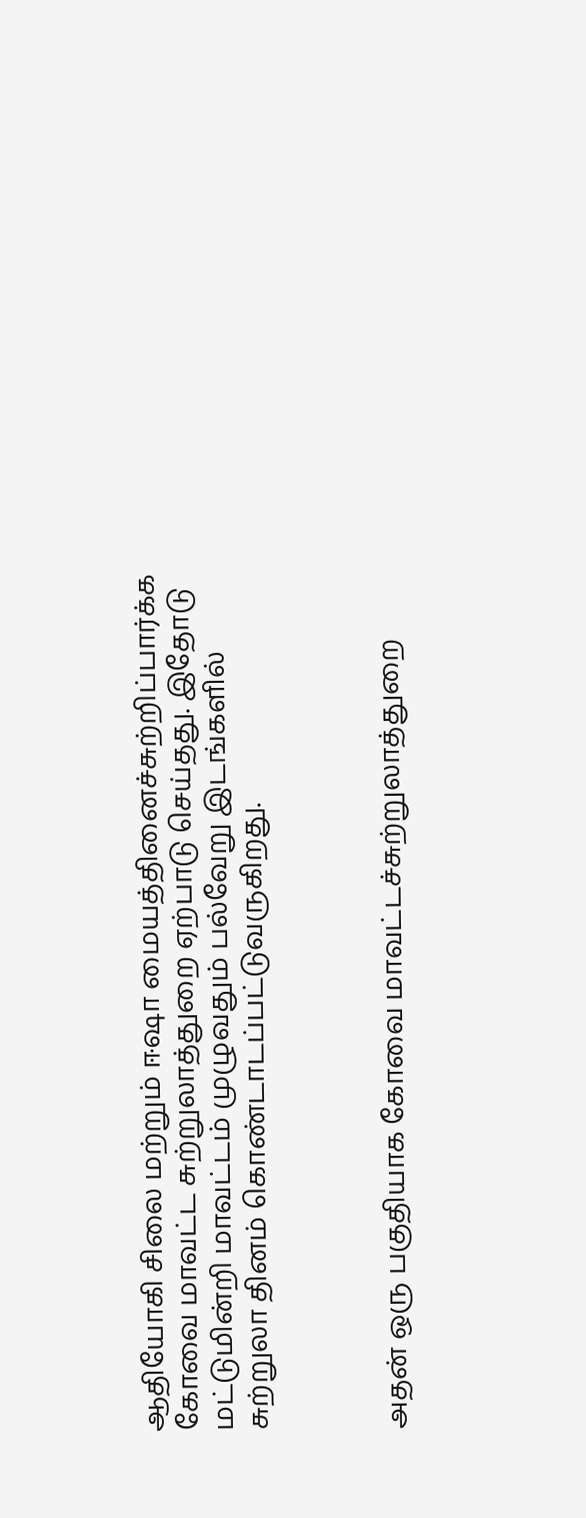ஆதியோகி சிலை மற்றும் ஈஷா மையத்தினைச்சுற்றிப்பார்க்க கோவை மாவட்ட சுற்றுலாத்துறை ஏற்பாடு செய்தது. இதோடு மட்டுமின்றி மாவட்டம் முழுவதும் பல்வேறு இடங்களில் சுற்றுலா தினம் கொண்டாடப்பட்டுவருகிறது.



அதன் ஒரு பகுதியாக கோவை மாவட்டச்சுற்றுலாத்துறை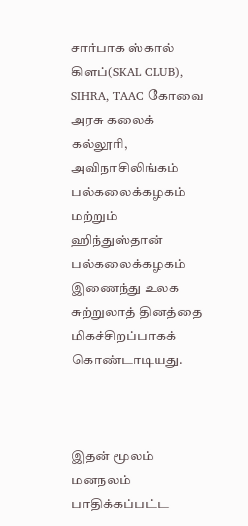சார்பாக ஸ்கால் கிளப்(SKAL CLUB), SIHRA, TAAC கோவை அரசு கலைக் கல்லூரி, அவிநாசிலிங்கம் பல்கலைக்கழகம் மற்றும் ஹிந்துஸ்தான் பல்கலைக்கழகம் இணைந்து உலக சுற்றுலாத் தினத்தை மிகச்சிறப்பாகக் கொண்டாடியது.



இதன் மூலம் மனநலம் பாதிக்கப்பட்ட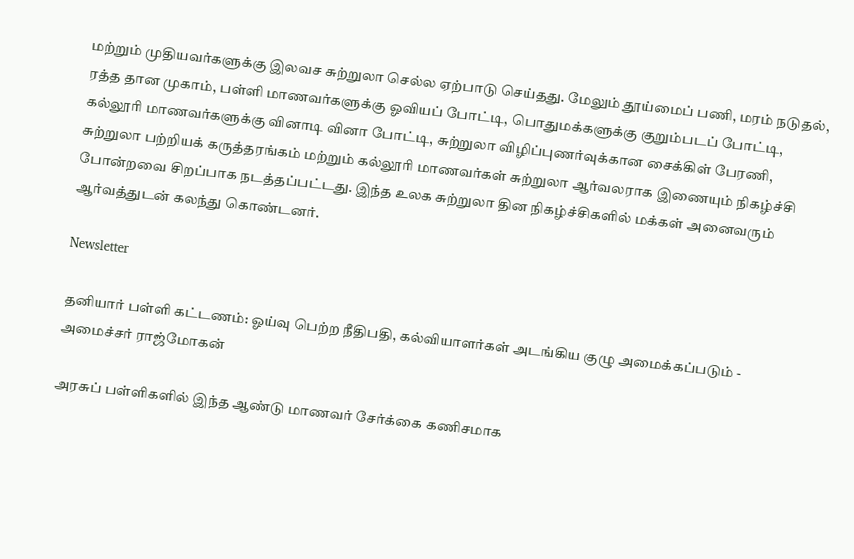மற்றும் முதியவர்களுக்கு இலவச சுற்றுலா செல்ல ஏற்பாடு செய்தது. மேலும் தூய்மைப் பணி, மரம் நடுதல், ரத்த தான முகாம், பள்ளி மாணவர்களுக்கு ஓவியப் போட்டி, பொதுமக்களுக்கு குறும்படப் போட்டி, கல்லூரி மாணவர்களுக்கு வினாடி வினா போட்டி, சுற்றுலா விழிப்புணர்வுக்கான சைக்கிள் பேரணி, சுற்றுலா பற்றியக் கருத்தரங்கம் மற்றும் கல்லூரி மாணவர்கள் சுற்றுலா ஆர்வலராக இணையும் நிகழ்ச்சி போன்றவை சிறப்பாக நடத்தப்பட்டது. இந்த உலக சுற்றுலா தின நிகழ்ச்சிகளில் மக்கள் அனைவரும் ஆர்வத்துடன் கலந்து கொண்டனர்.

Newsletter

தனியார் பள்ளி கட்டணம்: ஓய்வு பெற்ற நீதிபதி, கல்வியாளர்கள் அடங்கிய குழு அமைக்கப்படும் - அமைச்சர் ராஜ்மோகன்

அரசுப் பள்ளிகளில் இந்த ஆண்டு மாணவர் சேர்க்கை கணிசமாக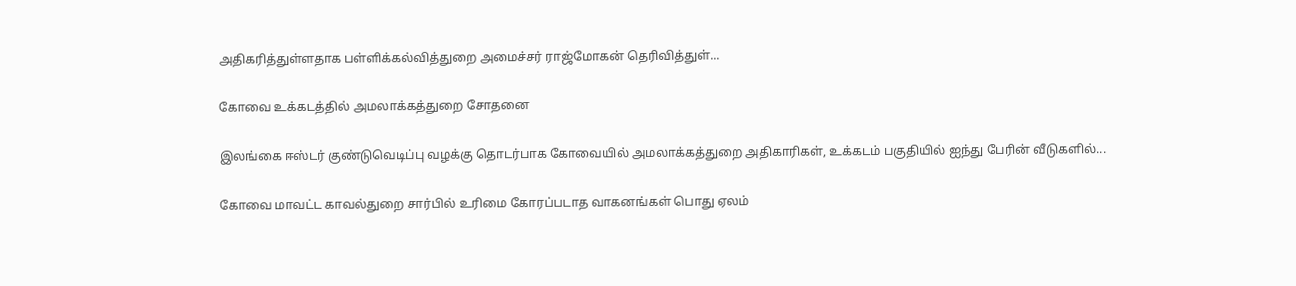அதிகரித்துள்ளதாக பள்ளிக்கல்வித்துறை அமைச்சர் ராஜ்மோகன் தெரிவித்துள்...

கோவை உக்கடத்தில் அமலாக்கத்துறை சோதனை

இலங்கை ஈஸ்டர் குண்டுவெடிப்பு வழக்கு தொடர்பாக கோவையில் அமலாக்கத்துறை அதிகாரிகள், உக்கடம் பகுதியில் ஐந்து பேரின் வீடுகளில்...

கோவை மாவட்ட காவல்துறை சார்பில் உரிமை கோரப்படாத வாகனங்கள் பொது ஏலம்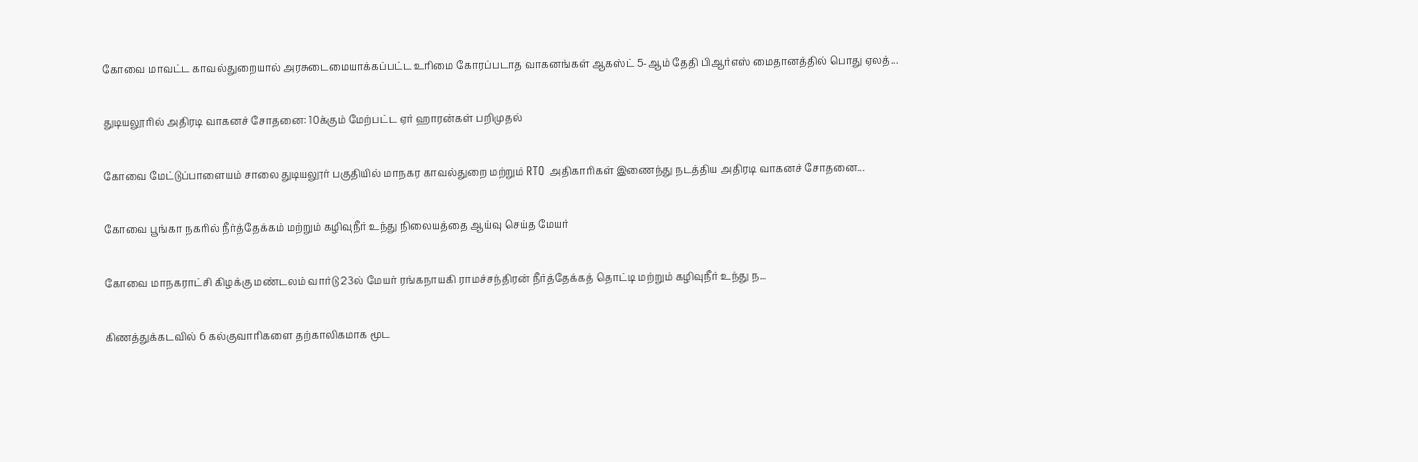கோவை மாவட்ட காவல்துறையால் அரசுடைமையாக்கப்பட்ட உரிமை கோரப்படாத வாகனங்கள் ஆகஸ்ட் 5-ஆம் தேதி பிஆர்எஸ் மைதானத்தில் பொது ஏலத்...

துடியலூரில் அதிரடி வாகனச் சோதனை: 10க்கும் மேற்பட்ட ஏர் ஹாரன்கள் பறிமுதல்

கோவை மேட்டுப்பாளையம் சாலை துடியலூர் பகுதியில் மாநகர காவல்துறை மற்றும் RTO அதிகாரிகள் இணைந்து நடத்திய அதிரடி வாகனச் சோதனை...

கோவை பூங்கா நகரில் நீர்த்தேக்கம் மற்றும் கழிவுநீர் உந்து நிலையத்தை ஆய்வு செய்த மேயர்

கோவை மாநகராட்சி கிழக்கு மண்டலம் வார்டு 23ல் மேயர் ரங்கநாயகி ராமச்சந்திரன் நீர்த்தேக்கத் தொட்டி மற்றும் கழிவுநீர் உந்து ந...

கிணத்துக்கடவில் 6 கல்குவாரிகளை தற்காலிகமாக மூட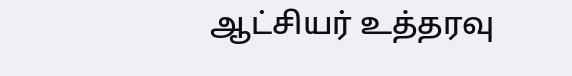ஆட்சியர் உத்தரவு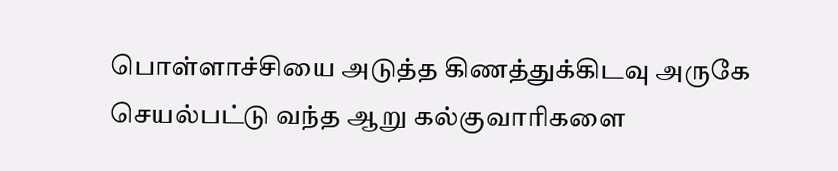பொள்ளாச்சியை அடுத்த கிணத்துக்கிடவு அருகே செயல்பட்டு வந்த ஆறு கல்குவாரிகளை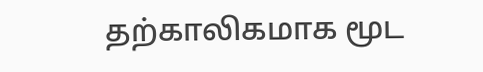தற்காலிகமாக மூட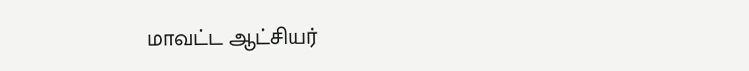மாவட்ட ஆட்சியர்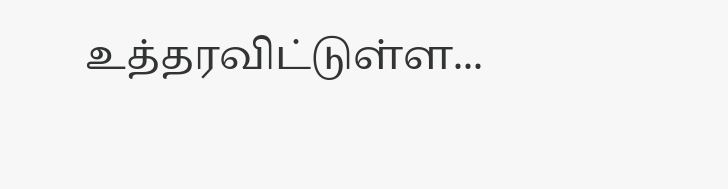உத்தரவிட்டுள்ள...